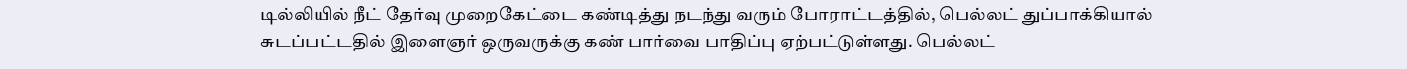டில்லியில் நீட் தேர்வு முறைகேட்டை கண்டித்து நடந்து வரும் போராட்டத்தில், பெல்லட் துப்பாக்கியால் சுடப்பட்டதில் இளைஞர் ஒருவருக்கு கண் பார்வை பாதிப்பு ஏற்பட்டுள்ளது. பெல்லட்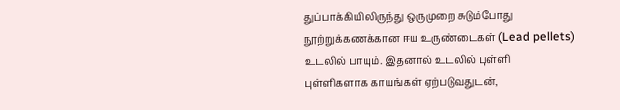துப்பாக்கியிலிருந்து ஒருமுறை சுடும்போது நூற்றுக்கணக்கான ஈய உருண்டைகள் (Lead pellets) உடலில் பாயும். இதனால் உடலில் புள்ளி புள்ளிகளாக காயங்கள் ஏற்படுவதுடன்,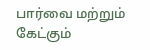பார்வை மற்றும் கேட்கும்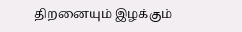திறனையும் இழக்கும்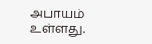அபாயம் உள்ளது.